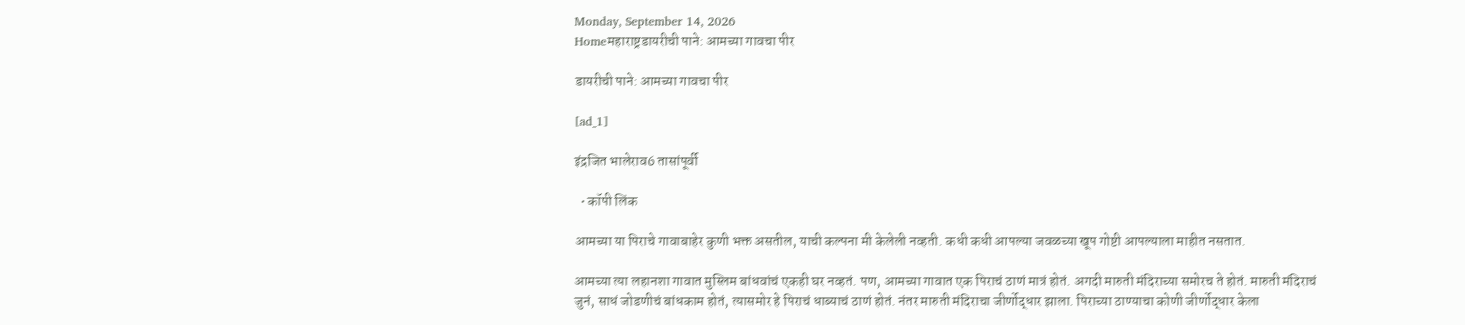Monday, September 14, 2026
Homeमहाराष्ट्रडायरीची पाने: आमच्या गावचा पीर

डायरीची पाने: आमच्या गावचा पीर

[ad_1]

इंद्रजित भालेराव6 तासांपूर्वी

  • कॉपी लिंक

आमच्या या पिराचे गावाबाहेर कुणी भक्त असतील, याची कल्पना मी केलेली नव्हती. कधी कधी आपल्या जवळच्या खूप गोष्टी आपल्याला माहीत नसतात.

आमच्या त्या लहानशा गावात मुस्लिम बांधवांचं एकही घर नव्हतं. पण, आमच्या गावात एक पिराचं ठाणं मात्रं होतं. अगदी मारुती मंदिराच्या समोरच ते होतं. मारुती मंदिराचं जुनं, साधं जोडणीचं बांधकाम होतं, त्यासमोर हे पिराचं धाब्याचं ठाणं होतं. नंतर मारुती मंदिराचा जीर्णोद्धार झाला. पिराच्या ठाण्याचा कोणी जीर्णोद्धार केला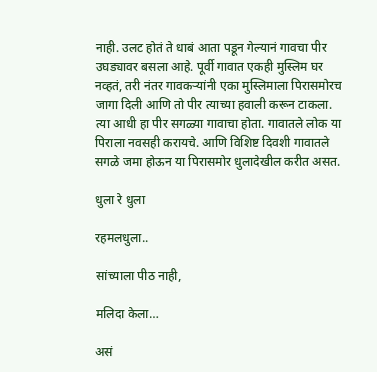नाही. उलट होतं ते धाबं आता पडून गेल्यानं गावचा पीर उघड्यावर बसला आहे. पूर्वी गावात एकही मुस्लिम घर नव्हतं, तरी नंतर गावकऱ्यांनी एका मुस्लिमाला पिरासमोरच जागा दिली आणि तो पीर त्याच्या हवाली करून टाकला. त्या आधी हा पीर सगळ्या गावाचा होता. गावातले लोक या पिराला नवसही करायचे. आणि विशिष्ट दिवशी गावातले सगळे जमा होऊन या पिरासमोर धुलादेखील करीत असत.

धुला रे धुला

रहमलधुला..

सांच्याला पीठ नाही,

मलिदा केला…

असं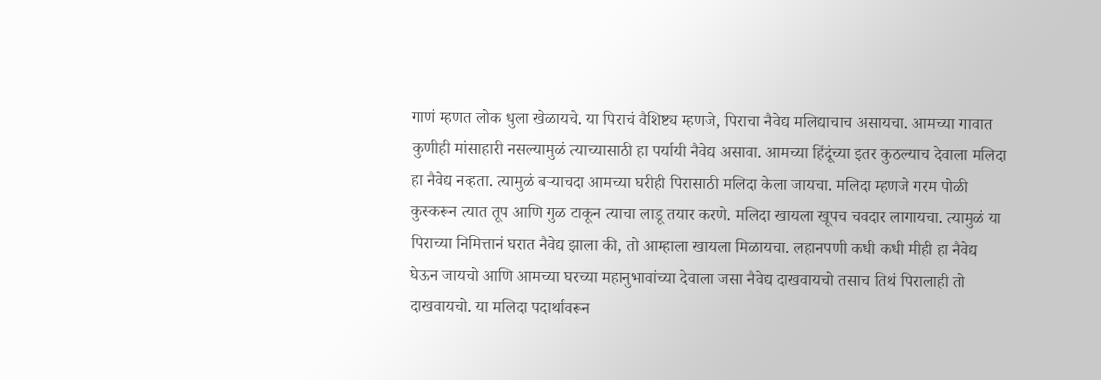गाणं म्हणत लोक धुला खेळायचे. या पिराचं वैशिष्ट्य म्हणजे, पिराचा नैवेद्य मलिद्याचाच असायचा. आमच्या गावात कुणीही मांसाहारी नसल्यामुळं त्याच्यासाठी हा पर्यायी नैवेद्य असावा. आमच्या हिंदूंच्या इतर कुठल्याच देवाला मलिदा हा नैवेद्य नव्हता. त्यामुळं बऱ्याचदा आमच्या घरीही पिरासाठी मलिदा केला जायचा. मलिदा म्हणजे गरम पोळी कुस्करून त्यात तूप आणि गुळ टाकून त्याचा लाडू तयार करणे. मलिदा खायला खूपच चवदार लागायचा. त्यामुळं या पिराच्या निमित्तानं घरात नैवेद्य झाला की, तो आम्हाला खायला मिळायचा. लहानपणी कधी कधी मीही हा नैवेद्य घेऊन जायचो आणि आमच्या घरच्या महानुभावांच्या देवाला जसा नैवेद्य दाखवायचो तसाच तिथं पिरालाही तो दाखवायचो. या मलिदा पदार्थावरून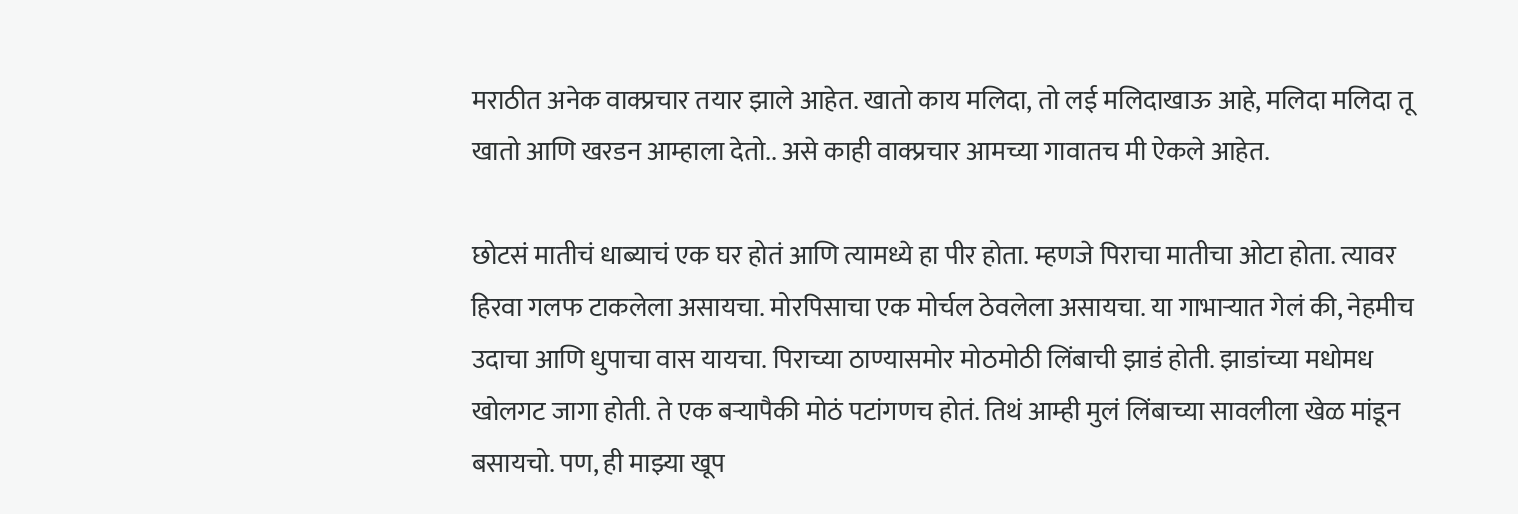मराठीत अनेक वाक्प्रचार तयार झाले आहेत. खातो काय मलिदा, तो लई मलिदाखाऊ आहे, मलिदा मलिदा तू खातो आणि खरडन आम्हाला देतो.. असे काही वाक्प्रचार आमच्या गावातच मी ऐकले आहेत.

छोटसं मातीचं धाब्याचं एक घर होतं आणि त्यामध्ये हा पीर होता. म्हणजे पिराचा मातीचा ओटा होता. त्यावर हिरवा गलफ टाकलेला असायचा. मोरपिसाचा एक मोर्चल ठेवलेला असायचा. या गाभाऱ्यात गेलं की, नेहमीच उदाचा आणि धुपाचा वास यायचा. पिराच्या ठाण्यासमोर मोठमोठी लिंबाची झाडं होती. झाडांच्या मधोमध खोलगट जागा होती. ते एक बऱ्यापैकी मोठं पटांगणच होतं. तिथं आम्ही मुलं लिंबाच्या सावलीला खेळ मांडून बसायचो. पण, ही माझ्या खूप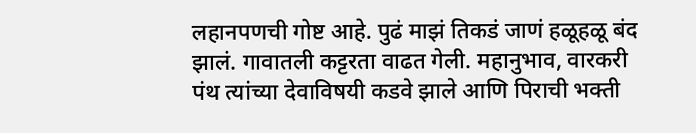लहानपणची गोष्ट आहे. पुढं माझं तिकडं जाणं हळूहळू बंद झालं. गावातली कट्टरता वाढत गेली. महानुभाव, वारकरी पंथ त्यांच्या देवाविषयी कडवे झाले आणि पिराची भक्ती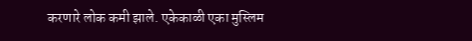करणारे लोक कमी झाले. एकेकाळी एका मुस्लिम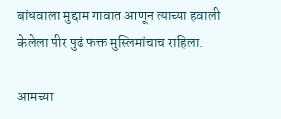बांधवाला मुद्दाम गावात आणून त्याच्या हवाली केलेला पीर पुढं फक्त मुस्लिमांचाच राहिला.

आमच्या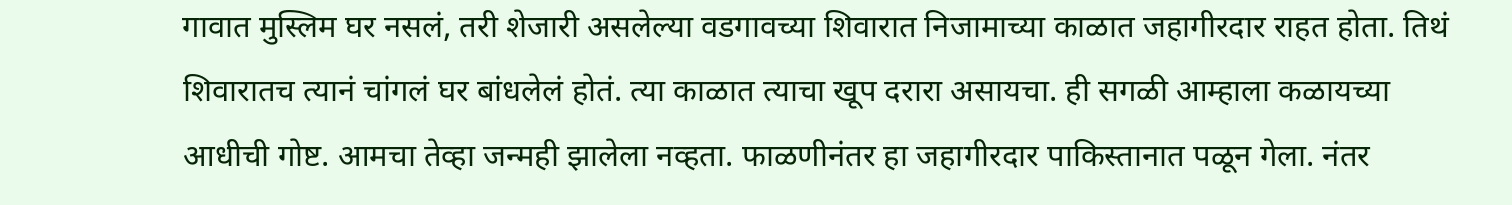गावात मुस्लिम घर नसलं, तरी शेजारी असलेल्या वडगावच्या शिवारात निजामाच्या काळात जहागीरदार राहत होता. तिथं शिवारातच त्यानं चांगलं घर बांधलेलं होतं. त्या काळात त्याचा खूप दरारा असायचा. ही सगळी आम्हाला कळायच्या आधीची गोष्ट. आमचा तेव्हा जन्मही झालेला नव्हता. फाळणीनंतर हा जहागीरदार पाकिस्तानात पळून गेला. नंतर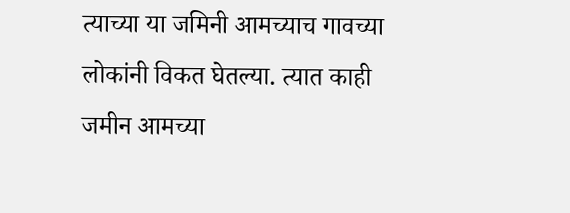त्याच्या या जमिनी आमच्याच गावच्या लोकांनी विकत घेतल्या. त्यात काही जमीन आमच्या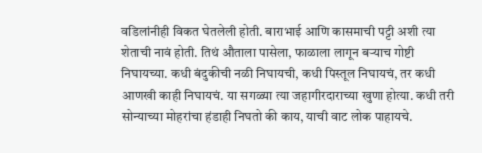वडिलांनीही विकत घेतलेली होती. बाराभाई आणि कासमाची पट्टी अशी त्या शेताची नावं होती. तिथं औताला पासेला, फाळाला लागून बऱ्याच गोष्टी निघायच्या. कधी बंदुकीची नळी निघायची, कधी पिस्तूल निघायचं, तर कधी आणखी काही निघायचं. या सगळ्या त्या जहागीरदाराच्या खुणा होत्या. कधी तरी सोन्याच्या मोहरांचा हंडाही निघतो की काय, याची वाट लोक पाहायचे.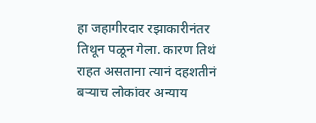हा जहागीरदार रझाकारीनंतर तिथून पळून गेला. कारण तिथं राहत असताना त्यानं दहशतीनं बऱ्याच लोकांवर अन्याय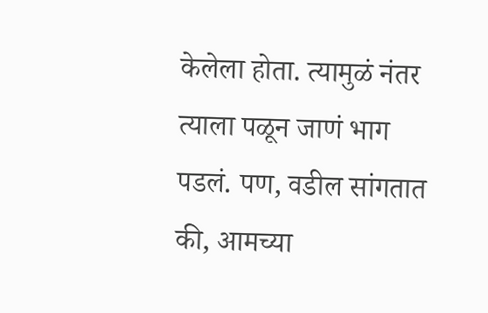केलेला होता. त्यामुळं नंतर त्याला पळून जाणं भाग पडलं. पण, वडील सांगतात की, आमच्या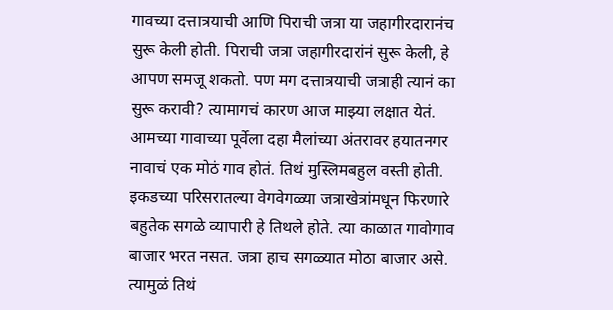गावच्या दत्तात्रयाची आणि पिराची जत्रा या जहागीरदारानंच सुरू केली होती. पिराची जत्रा जहागीरदारांनं सुरू केली, हे आपण समजू शकतो. पण मग दत्तात्रयाची जत्राही त्यानं का सुरू करावी? त्यामागचं कारण आज माझ्या लक्षात येतं. आमच्या गावाच्या पूर्वेला दहा मैलांच्या अंतरावर हयातनगर नावाचं एक मोठं गाव होतं. तिथं मुस्लिमबहुल वस्ती होती. इकडच्या परिसरातल्या वेगवेगळ्या जत्राखेत्रांमधून फिरणारे बहुतेक सगळे व्यापारी हे तिथले होते. त्या काळात गावोगाव बाजार भरत नसत. जत्रा हाच सगळ्यात मोठा बाजार असे. त्यामुळं तिथं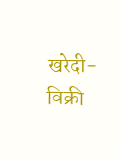खरेदी-विक्री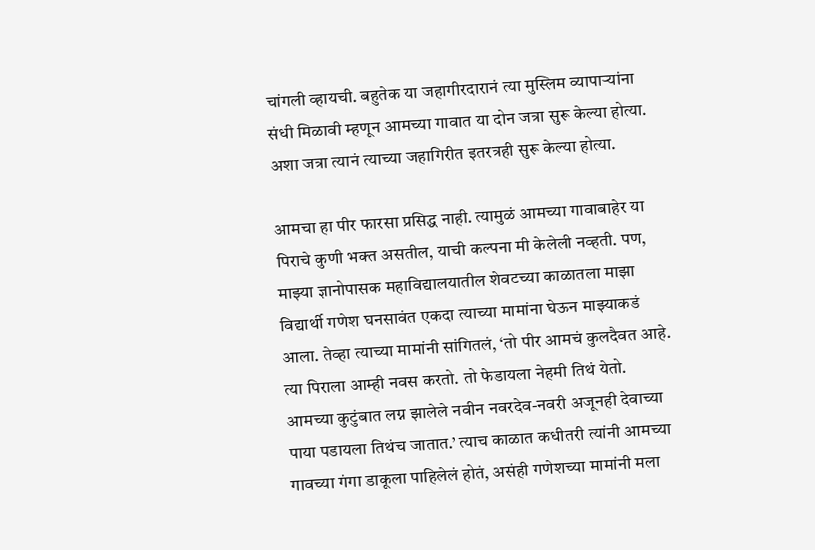चांगली व्हायची. बहुतेक या जहागीरदारानं त्या मुस्लिम व्यापाऱ्यांना संधी मिळावी म्हणून आमच्या गावात या दोन जत्रा सुरू केल्या होत्या. अशा जत्रा त्यानं त्याच्या जहागिरीत इतरत्रही सुरू केल्या होत्या.

आमचा हा पीर फारसा प्रसिद्ध नाही. त्यामुळं आमच्या गावाबाहेर या पिराचे कुणी भक्त असतील, याची कल्पना मी केलेली नव्हती. पण, माझ्या ज्ञानोपासक महाविद्यालयातील शेवटच्या काळातला माझा विद्यार्थी गणेश घनसावंत एकदा त्याच्या मामांना घेऊन माझ्याकडं आला. तेव्हा त्याच्या मामांनी सांगितलं, ‘तो पीर आमचं कुलदैवत आहे. त्या पिराला आम्ही नवस करतो. तो फेडायला नेहमी तिथं येतो. आमच्या कुटुंबात लग्न झालेले नवीन नवरदेव-नवरी अजूनही देवाच्या पाया पडायला तिथंच जातात.’ त्याच काळात कधीतरी त्यांनी आमच्या गावच्या गंगा डाकूला पाहिलेलं होतं, असंही गणेशच्या मामांनी मला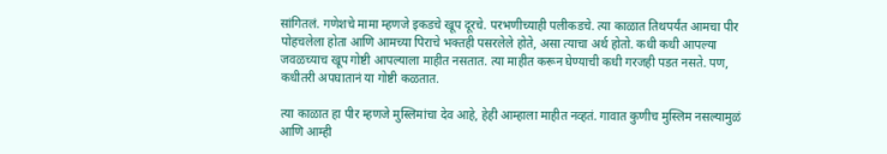सांगितलं. गणेशचे मामा म्हणजे इकडचे खूप दूरचे. परभणीच्याही पलीकडचे. त्या काळात तिथपर्यंत आमचा पीर पोहचलेला होता आणि आमच्या पिराचे भक्तही पसरलेले होते, असा त्याचा अर्थ होतो. कधी कधी आपल्या जवळच्याच खूप गोष्टी आपल्याला माहीत नसतात. त्या माहीत करून घेण्याची कधी गरजही पडत नसते. पण, कधीतरी अपघातानं या गोष्टी कळतात.

त्या काळात हा पीर म्हणजे मुस्लिमांचा देव आहे, हेही आम्हाला माहीत नव्हतं. गावात कुणीच मुस्लिम नसल्यामुळं आणि आम्ही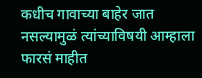कधीच गावाच्या बाहेर जात नसल्यामुळं त्यांच्याविषयी आम्हाला फारसं माहीत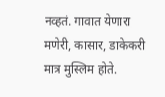नव्हतं. गावात येणारा मणेरी, कासार, डाकेकरी मात्र मुस्लिम होते.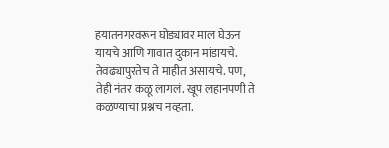हयातनगरवरून घोड्यावर माल घेऊन यायचे आणि गावात दुकान मांडायचे. तेवढ्यापुरतेच ते माहीत असायचे. पण, तेही नंतर कळू लागलं. खूप लहानपणी ते कळण्याचा प्रश्नच नव्हता.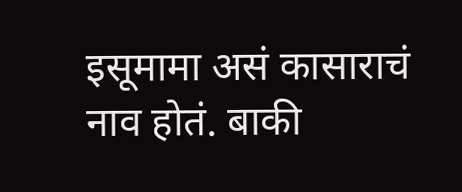इसूमामा असं कासाराचं नाव होतं. बाकी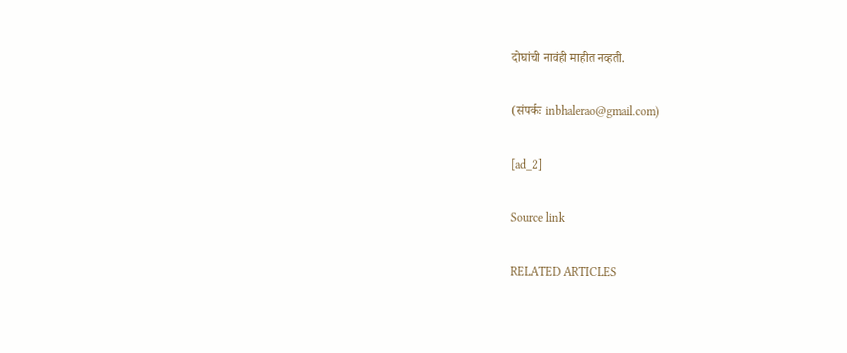दोघांची नावंही माहीत नव्हती.

(संपर्कः inbhalerao@gmail.com)

[ad_2]

Source link

RELATED ARTICLES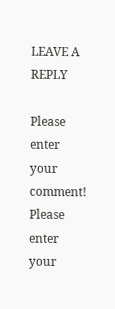LEAVE A REPLY

Please enter your comment!
Please enter your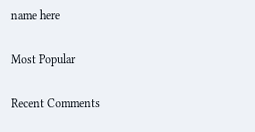name here

Most Popular

Recent Comments